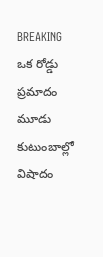BREAKING
ఒక రోడ్డు ప్రమాదం మూడు కుటుంబాల్లో విషాదం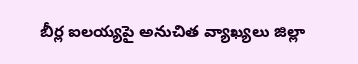బీర్ల ఐలయ్యపై అనుచిత వ్యాఖ్యలు జిల్లా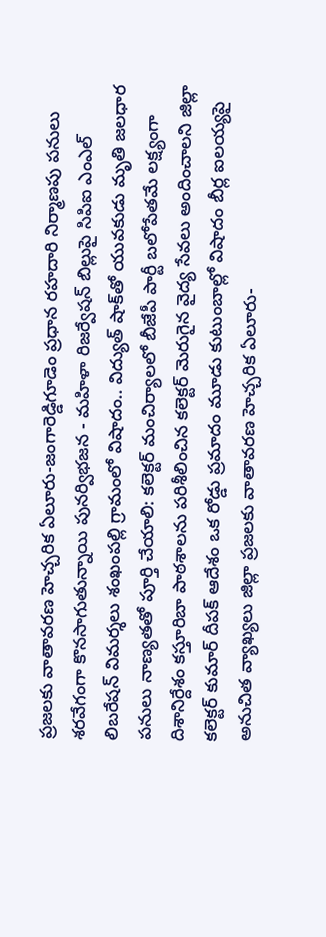ప్రజలకు వాతావరణ హెచ్చరిక ఏలూరు-జంగారెడ్డిగూడెం ప్రధాన రహదారి నిర్మాణపు పనులు శరవేగంగా కొనసాగుతున్నాయి పునర్విభజన - మహిళా రిజర్వేషన్ బిల్లుపై సిపిఐ ఎంఎల్ లిబరేషన్ విమర్శలు శంఖంపల్లి గ్రామంలో విషాదం.. విద్యుత్ షాక్‌తో యువకుడు మృతి జలధార పనులు నాణ్యతతో పూర్తి చేయాలి: కలెక్టర్ మంచిర్యాలలో బీజేపీ పార్టీ బలోపేతమే లక్ష్యంగా దిశానిర్దేశం కస్తూరిబా పాఠశాలను పరిశీలించిన కలెక్టర్ మెరుగైన వైద్య సేవలు అందించాలని జిల్లా కలెక్టర్ కుమార్ దీపక్ ఆదేశం ఒక రోడ్డు ప్రమాదం మూడు కుటుంబాల్లో విషాదం బీర్ల ఐలయ్యపై అనుచిత వ్యాఖ్యలు జిల్లా ప్రజలకు వాతావరణ హెచ్చరిక ఏలూరు-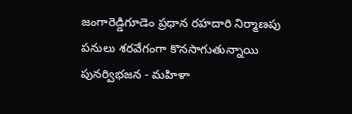జంగారెడ్డిగూడెం ప్రధాన రహదారి నిర్మాణపు పనులు శరవేగంగా కొనసాగుతున్నాయి పునర్విభజన - మహిళా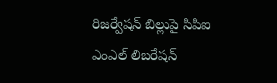రిజర్వేషన్ బిల్లుపై సిపిఐ ఎంఎల్ లిబరేషన్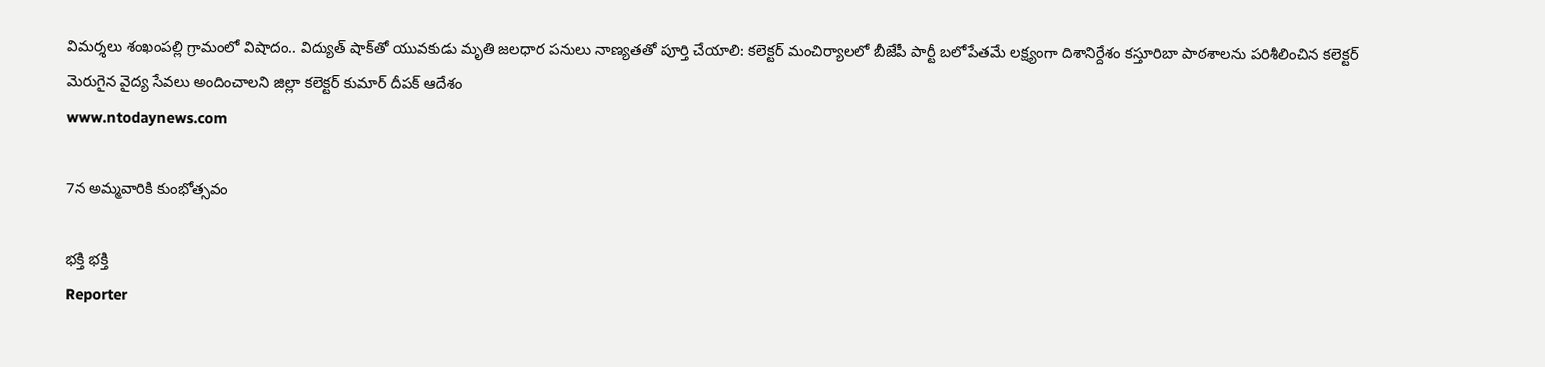విమర్శలు శంఖంపల్లి గ్రామంలో విషాదం.. విద్యుత్ షాక్‌తో యువకుడు మృతి జలధార పనులు నాణ్యతతో పూర్తి చేయాలి: కలెక్టర్ మంచిర్యాలలో బీజేపీ పార్టీ బలోపేతమే లక్ష్యంగా దిశానిర్దేశం కస్తూరిబా పాఠశాలను పరిశీలించిన కలెక్టర్ మెరుగైన వైద్య సేవలు అందించాలని జిల్లా కలెక్టర్ కుమార్ దీపక్ ఆదేశం
www.ntodaynews.com

7న అమ్మవారికి కుంభోత్సవం

భక్తి భక్తి
Reporter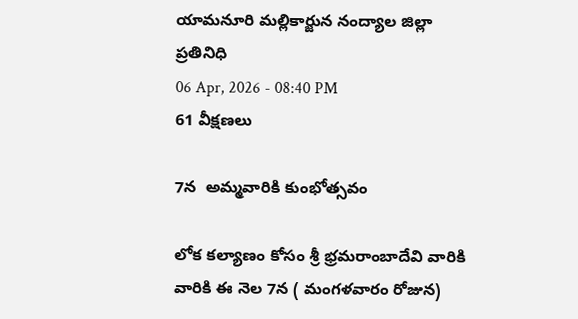యామనూరి మల్లికార్జున నంద్యాల జిల్లా ప్రతినిధి
06 Apr, 2026 - 08:40 PM
61 వీక్షణలు

7న  అమ్మవారికి కుంభోత్సవం

లోక కల్యాణం కోసం శ్రీ భ్రమరాంబాదేవి వారికి  వారికి ఈ నెల 7న ( మంగళవారం రోజున)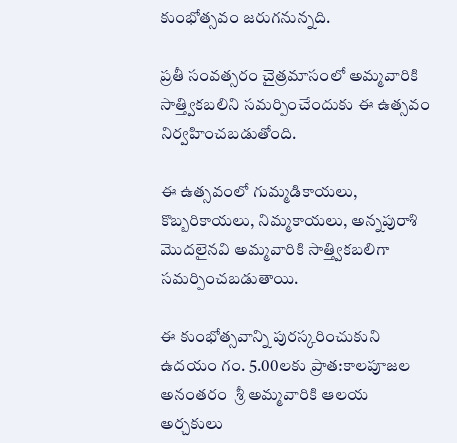కుంభోత్సవం జరుగనున్నది.

ప్రతీ సంవత్సరం చైత్రమాసంలో అమ్మవారికి సాత్త్వికబలిని సమర్పించేందుకు ఈ ఉత్సవం నిర్వహించబడుతోంది.

ఈ ఉత్సవంలో గుమ్మడికాయలు, కొబ్బరికాయలు, నిమ్మకాయలు, అన్నపురాశి మొదలైనవి అమ్మవారికి సాత్త్వికబలిగా సమర్పించబడుతాయి.

ఈ కుంభోత్సవాన్ని పురస్కరించుకుని  ఉదయం గం. 5.00లకు ప్రాత:కాలపూజల అనంతరం  శ్రీ అమ్మవారికి ఆలయ అర్చకులు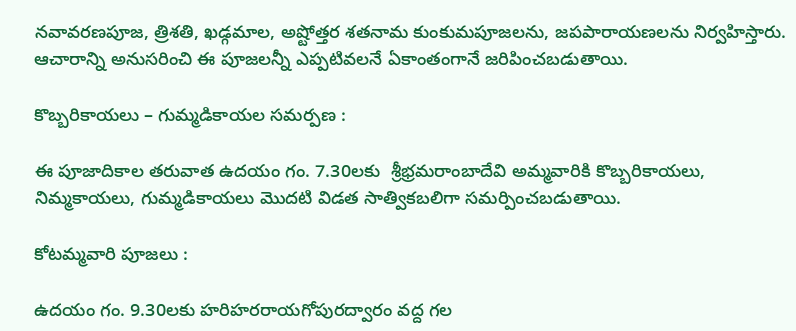నవావరణపూజ, త్రిశతి, ఖడ్గమాల, అష్టోత్తర శతనామ కుంకుమపూజలను, జపపారాయణలను నిర్వహిస్తారు. ఆచారాన్ని అనుసరించి ఈ పూజలన్నీ ఎప్పటివలనే ఏకాంతంగానే జరిపించబడుతాయి.

కొబ్బరికాయలు – గుమ్మడికాయల సమర్పణ :

ఈ పూజాదికాల తరువాత ఉదయం గం. 7.30లకు  శ్రీభ్రమరాంబాదేవి అమ్మవారికి కొబ్బరికాయలు, నిమ్మకాయలు, గుమ్మడికాయలు మొదటి విడత సాత్వికబలిగా సమర్పించబడుతాయి.

కోటమ్మవారి పూజలు :

ఉదయం గం. 9.30లకు హరిహరరాయగోపురద్వారం వద్ద గల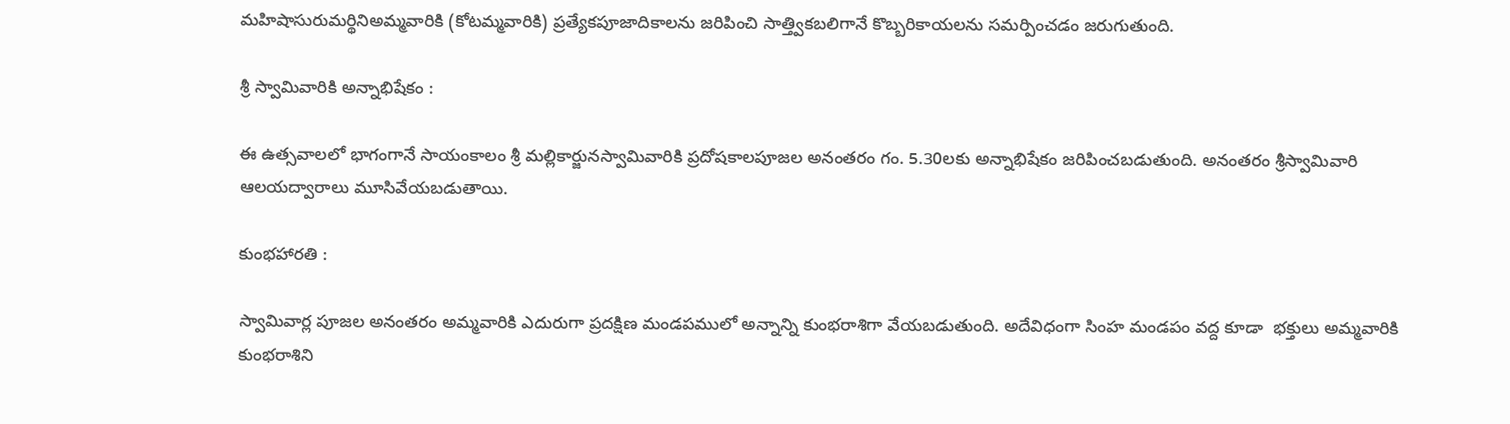మహిషాసురుమర్థినిఅమ్మవారికి (కోటమ్మవారికి) ప్రత్యేకపూజాదికాలను జరిపించి సాత్త్వికబలిగానే కొబ్బరికాయలను సమర్పించడం జరుగుతుంది.

శ్రీ స్వామివారికి అన్నాభిషేకం :

ఈ ఉత్సవాలలో భాగంగానే సాయంకాలం శ్రీ మల్లికార్జునస్వామివారికి ప్రదోషకాలపూజల అనంతరం గం. 5.30లకు అన్నాభిషేకం జరిపించబడుతుంది. అనంతరం శ్రీస్వామివారి ఆలయద్వారాలు మూసివేయబడుతాయి.

కుంభహారతి :

స్వామివార్ల పూజల అనంతరం అమ్మవారికి ఎదురుగా ప్రదక్షిణ మండపములో అన్నాన్ని కుంభరాశిగా వేయబడుతుంది. అదేవిధంగా సింహ మండపం వద్ద కూడా  భక్తులు అమ్మవారికి  కుంభరాశిని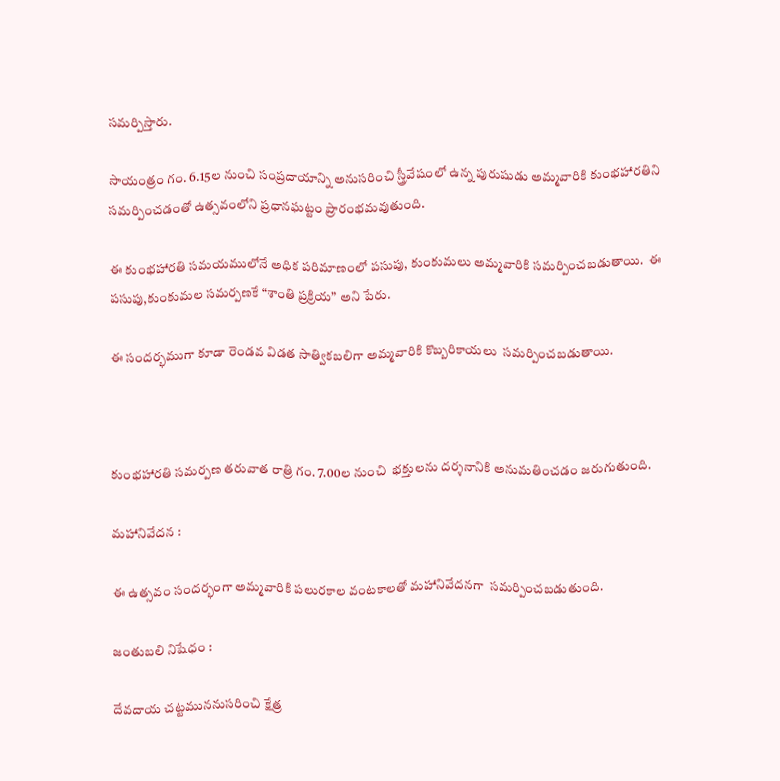సమర్పిస్తారు.

సాయంత్రం గం. 6.15ల నుంచి సంప్రదాయాన్ని అనుసరించి స్త్రీవేషంలో ఉన్న పురుషుడు అమ్మవారికి కుంభహారతిని సమర్పించడంతో ఉత్సవంలోని ప్రధానఘట్టం ప్రారంభమవుతుంది.

ఈ కుంభహారతి సమయములోనే అధిక పరిమాణంలో పసుపు, కుంకుమలు అమ్మవారికి సమర్పించబడుతాయి.  ఈ పసుపు,కుంకుమల సమర్పణకే “శాంతి ప్రక్రియ” అని పేరు.

ఈ సందర్భముగా కూడా రెండవ విడత సాత్వికబలిగా అమ్మవారికి కొబ్బరికాయలు  సమర్పించబడుతాయి.



కుంభహారతి సమర్పణ తరువాత రాత్రి గం. 7.00ల నుంచి  భక్తులను దర్శనానికి అనుమతించడం జరుగుతుంది.

మహానివేదన :

ఈ ఉత్సవం సందర్భంగా అమ్మవారికి పలురకాల వంటకాలతో మహానివేదనగా  సమర్పించబడుతుంది.

జంతుబలి నిషేధం :

దేవదాయ చట్టముననుసరించి క్షేత్ర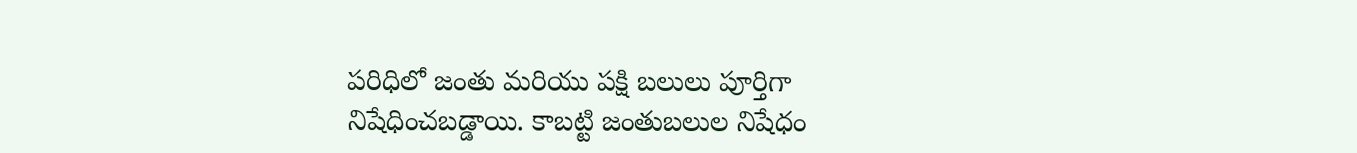పరిధిలో జంతు మరియు పక్షి బలులు పూర్తిగా నిషేధించబడ్డాయి. కాబట్టి జంతుబలుల నిషేధం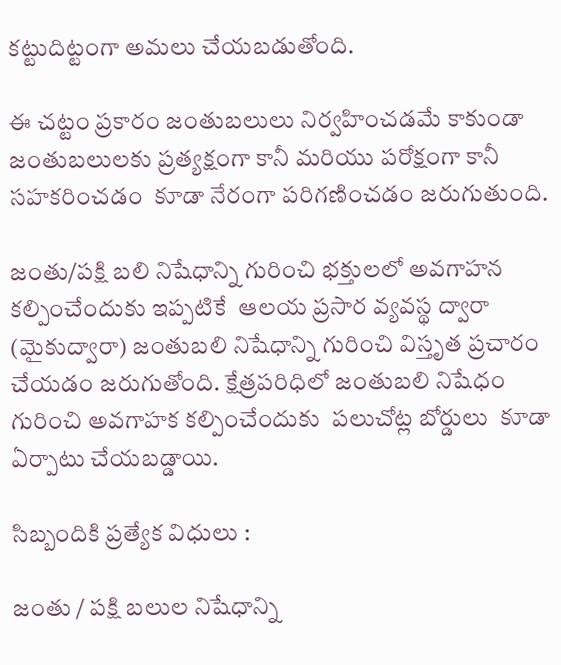కట్టుదిట్టంగా అమలు చేయబడుతోంది.

ఈ చట్టం ప్రకారం జంతుబలులు నిర్వహించడమే కాకుండా జంతుబలులకు ప్రత్యక్షంగా కానీ మరియు పరోక్షంగా కానీ సహకరించడం  కూడా నేరంగా పరిగణించడం జరుగుతుంది.

జంతు/పక్షి బలి నిషేధాన్ని గురించి భక్తులలో అవగాహన కల్పించేందుకు ఇప్పటికే  ఆలయ ప్రసార వ్యవస్థ ద్వారా (మైకుద్వారా) జంతుబలి నిషేధాన్ని గురించి విస్తృత ప్రచారం చేయడం జరుగుతోంది. క్షేత్రపరిధిలో జంతుబలి నిషేధం గురించి అవగాహక కల్పించేందుకు  పలుచోట్ల బోర్డులు  కూడా ఏర్పాటు చేయబడ్డాయి.

సిబ్బందికి ప్రత్యేక విధులు :

జంతు / పక్షి బలుల నిషేధాన్ని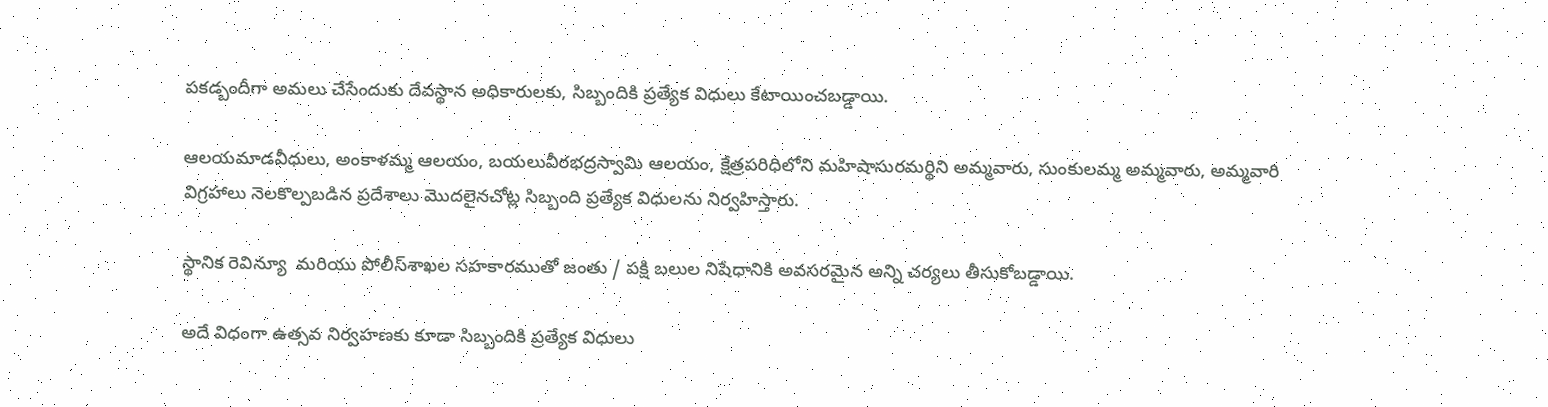పకడ్బందీగా అమలు చేసేందుకు దేవస్థాన అధికారులకు, సిబ్బందికి ప్రత్యేక విధులు కేటాయించబడ్డాయి.

ఆలయమాడవీధులు, అంకాళమ్మ ఆలయం, బయలువీరభద్రస్వామి ఆలయం, క్షేత్రపరిధిలోని మహిషాసురమర్థిని అమ్మవారు, సుంకులమ్మ అమ్మవారు, అమ్మవారి విగ్రహాలు నెలకొల్పబడిన ప్రదేశాలు మొదలైనచోట్ల సిబ్బంది ప్రత్యేక విధులను నిర్వహిస్తారు.

స్థానిక రెవిన్యూ  మరియు పోలీస్‌శాఖల సహకారముతో జంతు / పక్షి బలుల నిషేధానికి అవసరమైన అన్ని చర్యలు తీసుకోబడ్డాయి.

అదే విధంగా ఉత్సవ నిర్వహణకు కూడా సిబ్బందికి ప్రత్యేక విధులు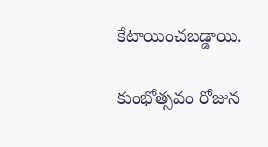కేటాయించబడ్డాయి.

కుంభోత్సవం రోజున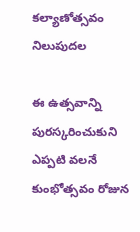కల్యాణోత్సవం నిలుపుదల

ఈ ఉత్సవాన్ని పురస్కరించుకుని ఎప్పటి వలనే కుంభోత్సవం రోజున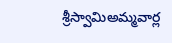శ్రీస్వామిఅమ్మవార్ల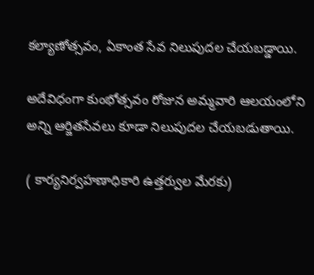కల్యాణోత్సవం, ఏకాంత సేవ నిలుపుదల చేయబడ్డాయి.

అదేవిధంగా కుంభోత్సవం రోజున అమ్మవారి ఆలయంలోని అన్ని ఆర్జితసేవలు కూడా నిలుపుదల చేయబడుతాయి.

( కార్యనిర్వహణాధికారి ఉత్తర్వుల మేరకు)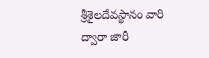శ్రీశైలదేవస్థానం వారి ద్వారా జారీ